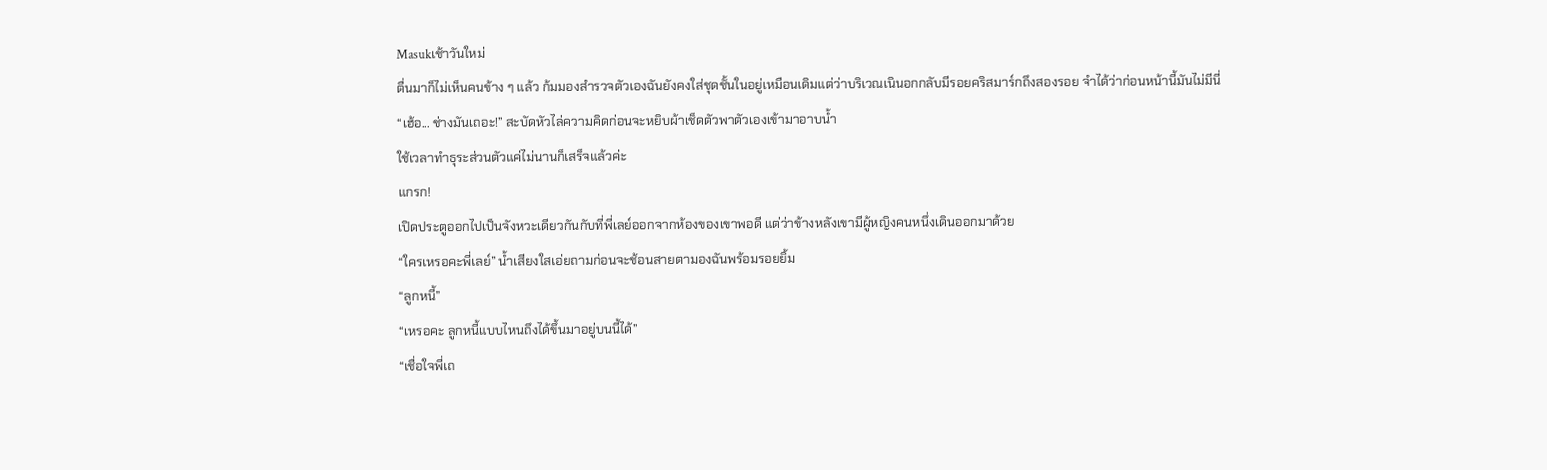Masukเช้าวันใหม่
ตื่นมาก็ไม่เห็นคนข้าง ๆ แล้ว ก้มมองสำรวจตัวเองฉันยังคงใส่ชุดชั้นในอยู่เหมือนเดิมแต่ว่าบริเวณเนินอกกลับมีรอยคริสมาร์กถึงสองรอย จำได้ว่าก่อนหน้านี้มันไม่มีนี่
“เฮ้อ... ช่างมันเถอะ!” สะบัดหัวไล่ความคิดก่อนจะหยิบผ้าเช็ดตัวพาตัวเองเข้ามาอาบน้ำ
ใช้เวลาทำธุระส่วนตัวแค่ไม่นานก็เสร็จแล้วค่ะ
แกรก!
เปิดประตูออกไปเป็นจังหวะเดียวกันกับที่พี่เลย์ออกจากห้องของเขาพอดี แต่ว่าข้างหลังเขามีผู้หญิงคนหนึ่งเดินออกมาด้วย
“ใครเหรอคะพี่เลย์” น้ำเสียงใสเอ่ยถามก่อนจะช้อนสายตามองฉันพร้อมรอยยิ้ม
“ลูกหนี้”
“เหรอคะ ลูกหนี้แบบไหนถึงได้ขึ้นมาอยู่บนนี้ได้”
“เชื่อใจพี่เถ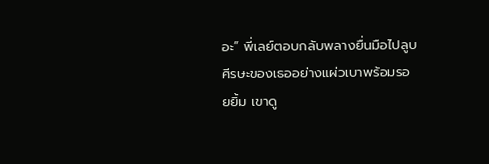อะ” พี่เลย์ตอบกลับพลางยื่นมือไปลูบศีรษะของเธออย่างแผ่วเบาพร้อมรอยยิ้ม เขาดู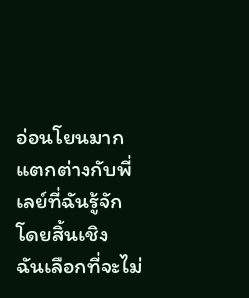อ่อนโยนมากแตกต่างกับพี่เลย์ที่ฉันรู้จักโดยสิ้นเชิง
ฉันเลือกที่จะไม่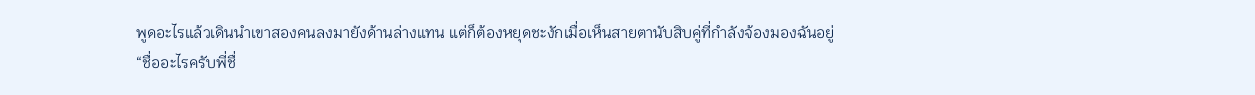พูดอะไรแล้วเดินนำเขาสองคนลงมายังด้านล่างแทน แต่ก็ต้องหยุดชะงักเมื่อเห็นสายตานับสิบคู่ที่กำลังจ้องมองฉันอยู่
“ชื่ออะไรครับพี่ชื่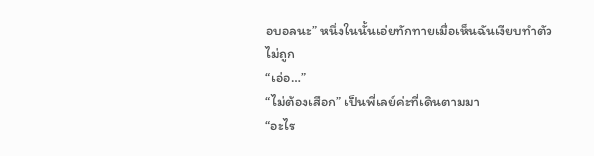อบอลนะ” หนึ่งในนั้นเอ่ยทักทายเมื่อเห็นฉันเงียบทำตัวไม่ถูก
“เอ่อ…”
“ไม่ต้องเสือก” เป็นพี่เลย์ค่ะที่เดินตามมา
“อะไร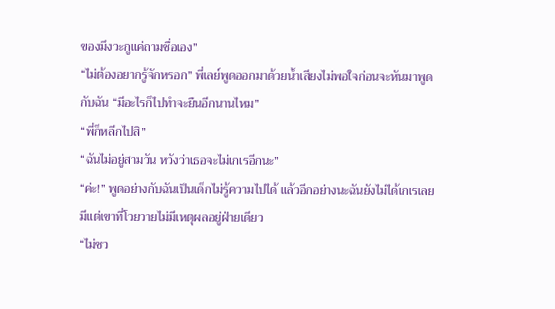ของมึงวะกูแค่ถามชื่อเอง”
“ไม่ต้องอยากรู้จักหรอก” พี่เลย์พูดออกมาด้วยน้ำเสียงไม่พอใจก่อนจะหันมาพูดกับฉัน “มีอะไรก็ไปทำจะยืนอีกนานไหม”
“พี่ก็หลีกไปสิ”
“ฉันไม่อยู่สามวัน หวังว่าเธอจะไม่เกเรอีกนะ”
“ค่ะ!” พูดอย่างกับฉันเป็นเด็กไม่รู้ความไปได้ แล้วอีกอย่างนะฉันยังไม่ได้เกเรเลยมีแต่เขาที่โวยวายไม่มีเหตุผลอยู่ฝ่ายเดียว
“ไม่ชว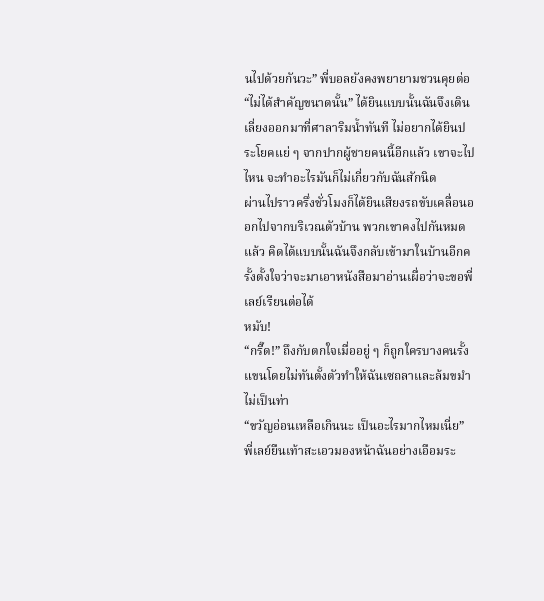นไปด้วยกันวะ” พี่บอลยังคงพยายามชวนคุยต่อ
“ไม่ได้สำคัญขนาดนั้น” ได้ยินแบบนั้นฉันจึงเดินเลี่ยงออกมาที่ศาลาริมน้ำทันที ไม่อยากได้ยินประโยคแย่ ๆ จากปากผู้ชายคนนี้อีกแล้ว เขาจะไปไหน จะทำอะไรมันก็ไม่เกี่ยวกับฉันสักนิด
ผ่านไปราวครึ่งชั่วโมงก็ได้ยินเสียงรถขับเคลื่อนออกไปจากบริเวณตัวบ้าน พวกเขาคงไปกันหมดแล้ว คิดได้แบบนั้นฉันจึงกลับเข้ามาในบ้านอีกครั้งตั้งใจว่าจะมาเอาหนังสือมาอ่านเผื่อว่าจะขอพี่เลย์เรียนต่อได้
หมับ!
“กรี๊ด!” ถึงกับตกใจเมื่ออยู่ ๆ ก็ถูกใครบางคนรั้งแขนโดยไม่ทันตั้งตัวทำให้ฉันเซถลาและล้มขมำไม่เป็นท่า
“ขวัญอ่อนเหลือเกินนะ เป็นอะไรมากไหมเนี่ย”
พี่เลย์ยืนเท้าสะเอวมองหน้าฉันอย่างเอือมระ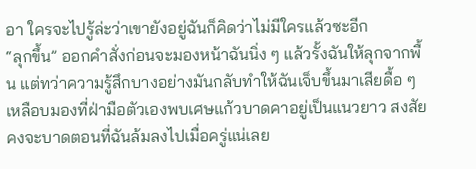อา ใครจะไปรู้ล่ะว่าเขายังอยู่ฉันก็คิดว่าไม่มีใครแล้วซะอีก
“ลุกขึ้น” ออกคำสั่งก่อนจะมองหน้าฉันนิ่ง ๆ แล้วรั้งฉันให้ลุกจากพื้น แต่ทว่าความรู้สึกบางอย่างมันกลับทำให้ฉันเจ็บขึ้นมาเสียดื้อ ๆ
เหลือบมองที่ฝ่ามือตัวเองพบเศษแก้วบาดคาอยู่เป็นแนวยาว สงสัยคงจะบาดตอนที่ฉันล้มลงไปเมื่อครู่แน่เลย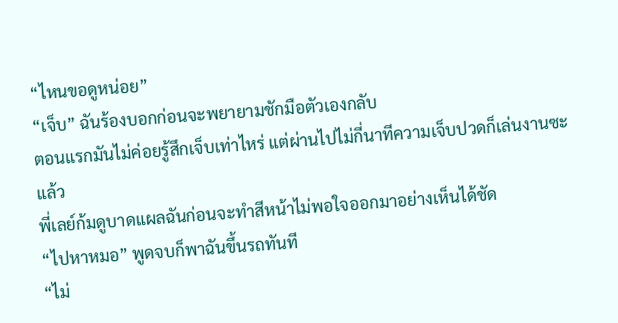“ไหนขอดูหน่อย”
“เจ็บ” ฉันร้องบอกก่อนจะพยายามชักมือตัวเองกลับ
ตอนแรกมันไม่ค่อยรู้สึกเจ็บเท่าไหร่ แต่ผ่านไปไม่กี่นาทีความเจ็บปวดก็เล่นงานซะแล้ว
พี่เลย์ก้มดูบาดแผลฉันก่อนจะทำสีหน้าไม่พอใจออกมาอย่างเห็นได้ชัด
“ไปหาหมอ” พูดจบก็พาฉันขึ้นรถทันที
“ไม่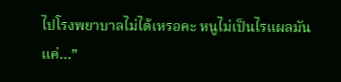ไปโรงพยาบาลไม่ได้เหรอคะ หนูไม่เป็นไรแผลมันแค่…”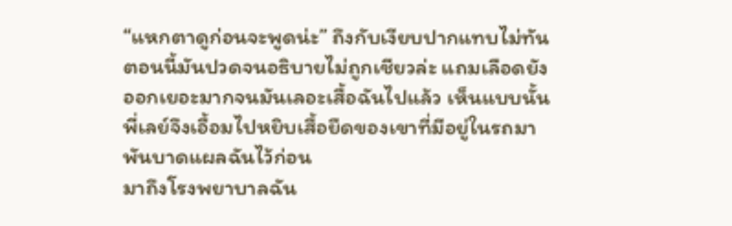“แหกตาดูก่อนจะพูดน่ะ” ถึงกับเงียบปากแทบไม่ทัน ตอนนี้มันปวดจนอธิบายไม่ถูกเชียวล่ะ แถมเลือดยังออกเยอะมากจนมันเลอะเสื้อฉันไปแล้ว เห็นแบบนั้นพี่เลย์จึงเอื้อมไปหยิบเสื้อยืดของเขาที่มีอยู่ในรถมาพันบาดแผลฉันไว้ก่อน
มาถึงโรงพยาบาลฉัน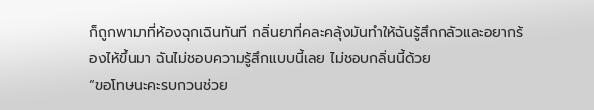ก็ถูกพามาที่ห้องฉุกเฉินทันที กลิ่นยาที่คละคลุ้งมันทำให้ฉันรู้สึกกลัวและอยากร้องไห้ขึ้นมา ฉันไม่ชอบความรู้สึกแบบนี้เลย ไม่ชอบกลิ่นนี้ด้วย
“ขอโทษนะคะรบกวนช่วย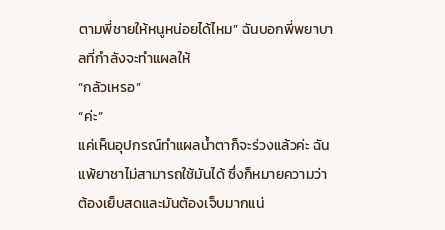ตามพี่ชายให้หนูหน่อยได้ไหม” ฉันบอกพี่พยาบาลที่กำลังจะทำแผลให้
“กลัวเหรอ”
“ค่ะ”
แค่เห็นอุปกรณ์ทำแผลน้ำตาก็จะร่วงแล้วค่ะ ฉันแพ้ยาชาไม่สามารถใช้มันได้ ซึ่งก็หมายความว่าต้องเย็บสดและมันต้องเจ็บมากแน่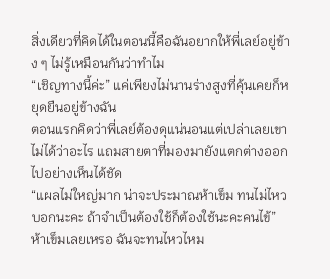สิ่งเดียวที่คิดได้ในตอนนี้คือฉันอยากให้พี่เลย์อยู่ข้าง ๆ ไม่รู้เหมือนกันว่าทำไม
“เชิญทางนี้ค่ะ” แค่เพียงไม่นานร่างสูงที่คุ้นเคยก็หยุดยืนอยู่ข้างฉัน
ตอนแรกคิดว่าพี่เลย์ต้องดุแน่นอนแต่เปล่าเลยเขาไม่ได้ว่าอะไร แถมสายตาที่มองมายังแตกต่างออกไปอย่างเห็นได้ชัด
“แผลไม่ใหญ่มาก น่าจะประมาณห้าเข็ม ทนไม่ไหวบอกนะคะ ถ้าจำเป็นต้องใช้ก็ต้องใช้นะคะคนไข้” ห้าเข็มเลยเหรอ ฉันจะทนไหวไหม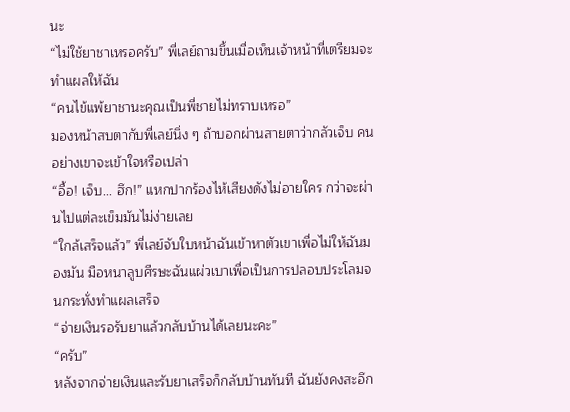นะ
“ไม่ใช้ยาชาเหรอครับ” พี่เลย์ถามขึ้นเมื่อเห็นเจ้าหน้าที่เตรียมจะทำแผลให้ฉัน
“คนไข้แพ้ยาชานะคุณเป็นพี่ชายไม่ทราบเหรอ”
มองหน้าสบตากับพี่เลย์นิ่ง ๆ ถ้าบอกผ่านสายตาว่ากลัวเจ็บ คนอย่างเขาจะเข้าใจหรือเปล่า
“อื้อ! เจ็บ... ฮึก!” แหกปากร้องไห้เสียงดังไม่อายใคร กว่าจะผ่านไปแต่ละเข็มมันไม่ง่ายเลย
“ใกล้เสร็จแล้ว” พี่เลย์จับใบหน้าฉันเข้าหาตัวเขาเพื่อไม่ให้ฉันมองมัน มือหนาลูบศีรษะฉันแผ่วเบาเพื่อเป็นการปลอบประโลมจนกระทั่งทำแผลเสร็จ
“จ่ายเงินรอรับยาแล้วกลับบ้านได้เลยนะคะ”
“ครับ”
หลังจากจ่ายเงินและรับยาเสร็จก็กลับบ้านทันที ฉันยังคงสะอึก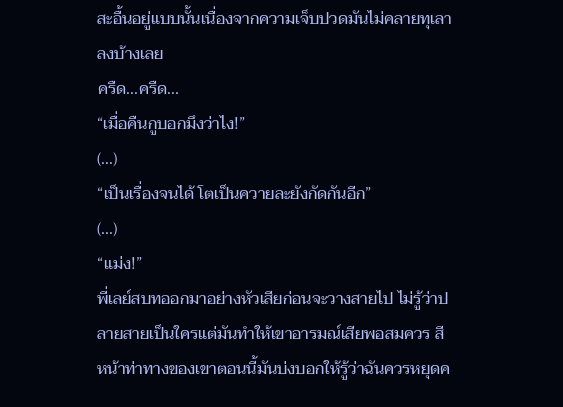สะอื้นอยู่แบบนั้นเนื่องจากความเจ็บปวดมันไม่คลายทุเลาลงบ้างเลย
ครืด...ครืด...
“เมื่อคืนกูบอกมึงว่าไง!”
(...)
“เป็นเรื่องจนได้ โตเป็นควายละยังกัดกันอีก”
(...)
“แม่ง!”
พี่เลย์สบทออกมาอย่างหัวเสียก่อนจะวางสายไป ไม่รู้ว่าปลายสายเป็นใครแต่มันทำให้เขาอารมณ์เสียพอสมควร สีหน้าท่าทางของเขาตอนนี้มันบ่งบอกให้รู้ว่าฉันควรหยุดค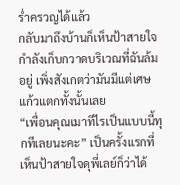ร่ำครวญได้แล้ว
กลับมาถึงบ้านก็เห็นป้าสายใจกำลังเก็บกวาดบริเวณที่ฉันล้มอยู่ เพิ่งสังเกตว่ามันมีแต่เศษแก้วแตกทั้งนั้นเลย
“เพื่อนคุณเมาทีไรเป็นแบบนี้ทุกทีเลยนะคะ” เป็นครั้งแรกที่เห็นป้าสายใจดุพี่เลย์ก็ว่าได้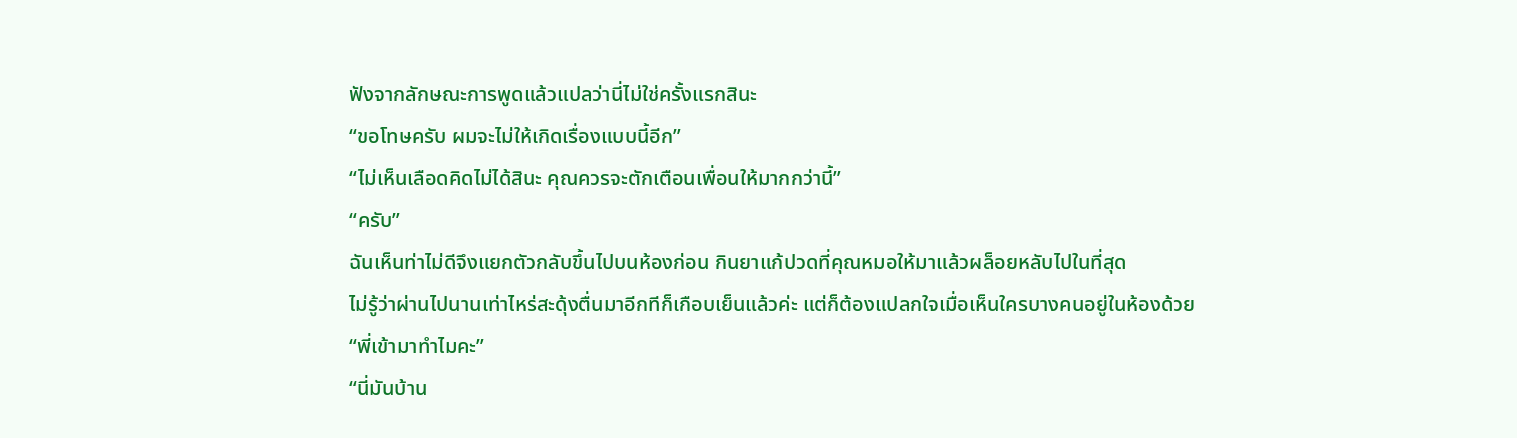ฟังจากลักษณะการพูดแล้วแปลว่านี่ไม่ใช่ครั้งแรกสินะ
“ขอโทษครับ ผมจะไม่ให้เกิดเรื่องแบบนี้อีก”
“ไม่เห็นเลือดคิดไม่ได้สินะ คุณควรจะตักเตือนเพื่อนให้มากกว่านี้”
“ครับ”
ฉันเห็นท่าไม่ดีจึงแยกตัวกลับขึ้นไปบนห้องก่อน กินยาแก้ปวดที่คุณหมอให้มาแล้วผล็อยหลับไปในที่สุด
ไม่รู้ว่าผ่านไปนานเท่าไหร่สะดุ้งตื่นมาอีกทีก็เกือบเย็นแล้วค่ะ แต่ก็ต้องแปลกใจเมื่อเห็นใครบางคนอยู่ในห้องด้วย
“พี่เข้ามาทำไมคะ”
“นี่มันบ้าน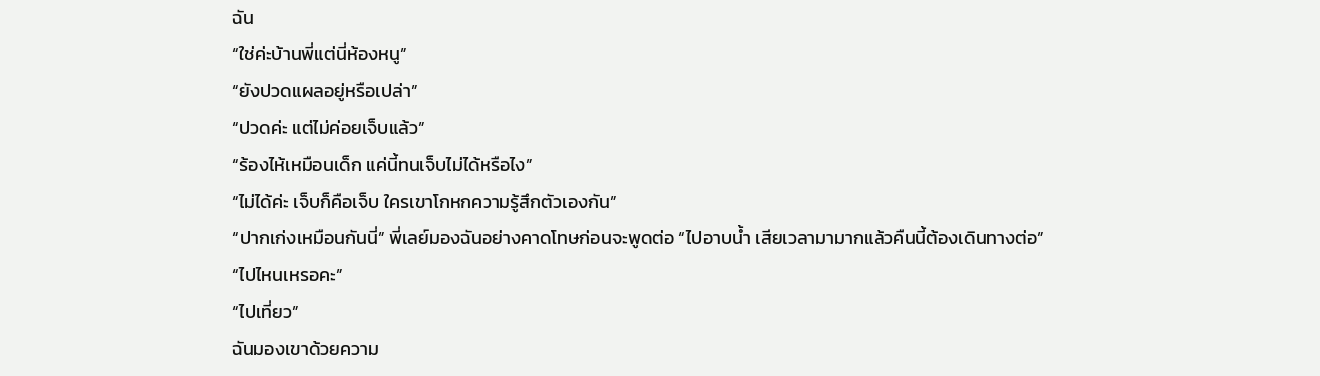ฉัน
“ใช่ค่ะบ้านพี่แต่นี่ห้องหนู”
“ยังปวดแผลอยู่หรือเปล่า”
“ปวดค่ะ แต่ไม่ค่อยเจ็บแล้ว”
“ร้องไห้เหมือนเด็ก แค่นี้ทนเจ็บไม่ได้หรือไง”
“ไม่ได้ค่ะ เจ็บก็คือเจ็บ ใครเขาโกหกความรู้สึกตัวเองกัน”
“ปากเก่งเหมือนกันนี่” พี่เลย์มองฉันอย่างคาดโทษก่อนจะพูดต่อ “ไปอาบน้ำ เสียเวลามามากแล้วคืนนี้ต้องเดินทางต่อ”
“ไปไหนเหรอคะ”
“ไปเที่ยว”
ฉันมองเขาด้วยความ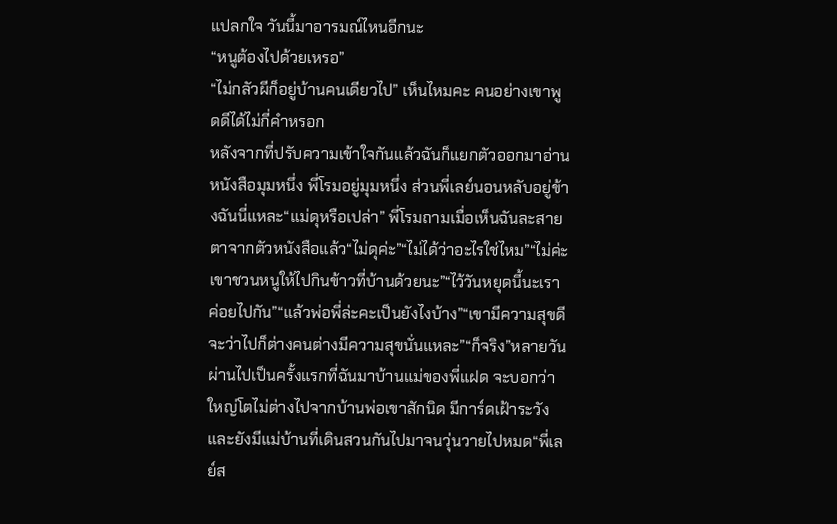แปลกใจ วันนี้มาอารมณ์ไหนอีกนะ
“หนูต้องไปด้วยเหรอ”
“ไม่กลัวผีก็อยู่บ้านคนเดียวไป” เห็นไหมคะ คนอย่างเขาพูดดีได้ไม่กี่คำหรอก
หลังจากที่ปรับความเข้าใจกันแล้วฉันก็แยกตัวออกมาอ่านหนังสือมุมหนึ่ง พี่โรมอยู่มุมหนึ่ง ส่วนพี่เลย์นอนหลับอยู่ข้างฉันนี่แหละ“แม่ดุหรือเปล่า” พี่โรมถามเมื่อเห็นฉันละสายตาจากตัวหนังสือแล้ว“ไม่ดุค่ะ”“ไม่ได้ว่าอะไรใช่ไหม”“ไม่ค่ะ เขาชวนหนูให้ไปกินข้าวที่บ้านด้วยนะ”“ไว้วันหยุดนี้นะเราค่อยไปกัน”“แล้วพ่อพี่ล่ะคะเป็นยังไงบ้าง”“เขามีความสุขดี จะว่าไปก็ต่างคนต่างมีความสุขนั่นแหละ”“ก็จริง”หลายวันผ่านไปเป็นครั้งแรกที่ฉันมาบ้านแม่ของพี่แฝด จะบอกว่าใหญ่โตไม่ต่างไปจากบ้านพ่อเขาสักนิด มีการ์ดเฝ้าระวังและยังมีแม่บ้านที่เดินสวนกันไปมาจนวุ่นวายไปหมด“พี่เลย์ส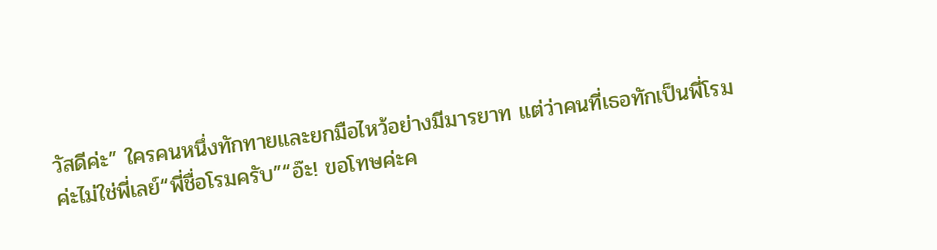วัสดีค่ะ” ใครคนหนึ่งทักทายและยกมือไหว้อย่างมีมารยาท แต่ว่าคนที่เธอทักเป็นพี่โรมค่ะไม่ใช่พี่เลย์“พี่ชื่อโรมครับ”“อ๊ะ! ขอโทษค่ะค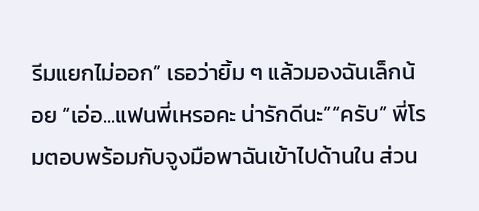รีมแยกไม่ออก” เธอว่ายิ้ม ๆ แล้วมองฉันเล็กน้อย “เอ่อ...แฟนพี่เหรอคะ น่ารักดีนะ”“ครับ” พี่โรมตอบพร้อมกับจูงมือพาฉันเข้าไปด้านใน ส่วน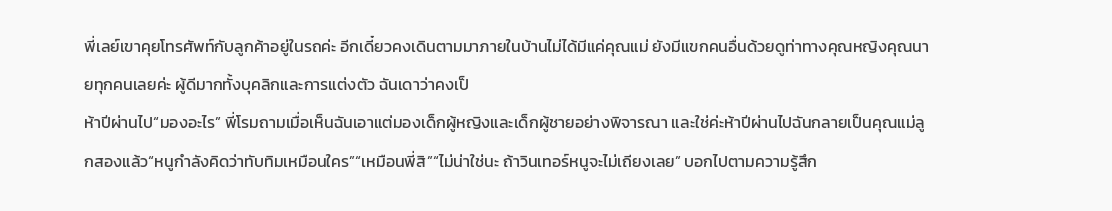พี่เลย์เขาคุยโทรศัพท์กับลูกค้าอยู่ในรถค่ะ อีกเดี๋ยวคงเดินตามมาภายในบ้านไม่ได้มีแค่คุณแม่ ยังมีแขกคนอื่นด้วยดูท่าทางคุณหญิงคุณนายทุกคนเลยค่ะ ผู้ดีมากทั้งบุคลิกและการแต่งตัว ฉันเดาว่าคงเป็
ห้าปีผ่านไป“มองอะไร” พี่โรมถามเมื่อเห็นฉันเอาแต่มองเด็กผู้หญิงและเด็กผู้ชายอย่างพิจารณา และใช่ค่ะห้าปีผ่านไปฉันกลายเป็นคุณแม่ลูกสองแล้ว“หนูกำลังคิดว่าทับทิมเหมือนใคร”“เหมือนพี่สิ”“ไม่น่าใช่นะ ถ้าวินเทอร์หนูจะไม่เถียงเลย” บอกไปตามความรู้สึก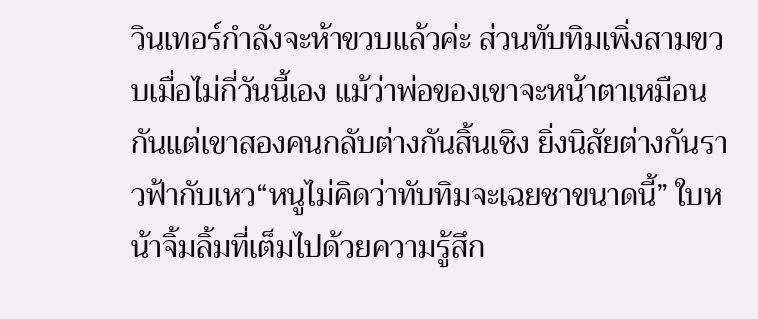วินเทอร์กำลังจะห้าขวบแล้วค่ะ ส่วนทับทิมเพิ่งสามขวบเมื่อไม่กี่วันนี้เอง แม้ว่าพ่อของเขาจะหน้าตาเหมือนกันแต่เขาสองคนกลับต่างกันสิ้นเชิง ยิ่งนิสัยต่างกันราวฟ้ากับเหว“หนูไม่คิดว่าทับทิมจะเฉยชาขนาดนี้” ใบหน้าจิ้มลิ้มที่เต็มไปด้วยความรู้สึก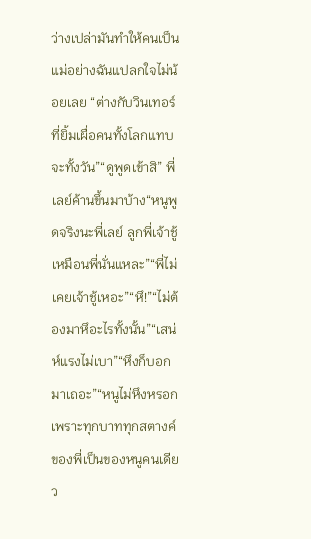ว่างเปล่ามันทำให้คนเป็นแม่อย่างฉันแปลกใจไม่น้อยเลย “ต่างกับวินเทอร์ที่ยิ้มเผื่อคนทั้งโลกแทบจะทั้งวัน”“ดูพูดเข้าสิ” พี่เลย์ค้านขึ้นมาบ้าง“หนูพูดจริงนะพี่เลย์ ลูกพี่เจ้าชู้เหมือนพี่นั่นแหละ”“พี่ไม่เคยเจ้าชู้เหอะ”“หึ!”“ไม่ต้องมาหึอะไรทั้งนั้น”“เสน่ห์แรงไม่เบา”“หึงก็บอกมาเถอะ”“หนูไม่หึงหรอกเพราะทุกบาททุกสตางค์ของพี่เป็นของหนูคนเดียว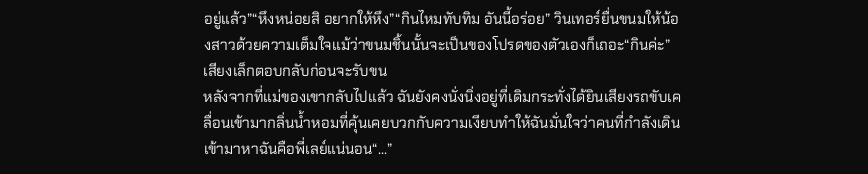อยู่แล้ว”“หึงหน่อยสิ อยากให้หึง”“กินไหมทับทิม อันนี้อร่อย” วินเทอร์ยื่นขนมให้น้องสาวด้วยความเต็มใจแม้ว่าขนมชิ้นนั้นจะเป็นของโปรดของตัวเองก็เถอะ“กินค่ะ” เสียงเล็กตอบกลับก่อนจะรับขน
หลังจากที่แม่ของเขากลับไปแล้ว ฉันยังคงนั่งนิ่งอยู่ที่เดิมกระทั่งได้ยินเสียงรถขับเคลื่อนเข้ามากลิ่นน้ำหอมที่คุ้นเคยบวกกับความเงียบทำให้ฉันมั่นใจว่าคนที่กำลังเดินเข้ามาหาฉันคือพี่เลย์แน่นอน“...”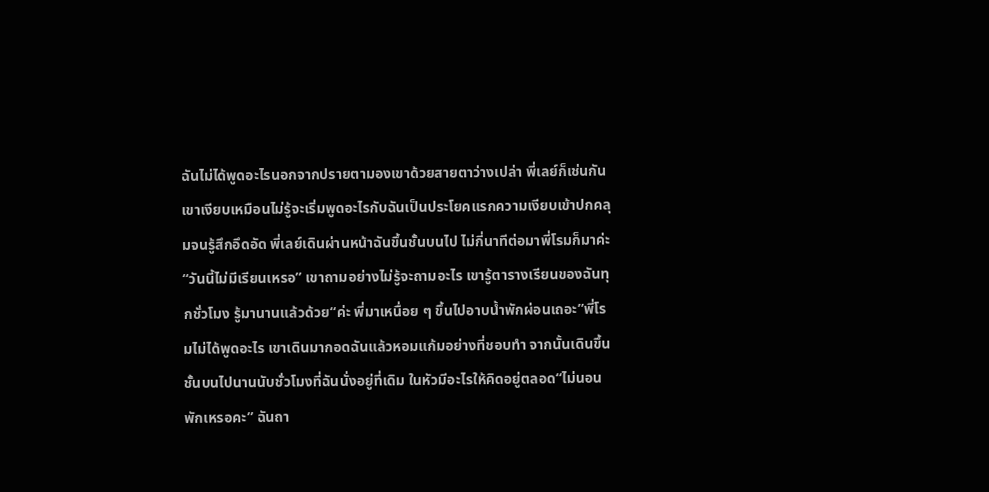ฉันไม่ได้พูดอะไรนอกจากปรายตามองเขาด้วยสายตาว่างเปล่า พี่เลย์ก็เช่นกัน เขาเงียบเหมือนไม่รู้จะเริ่มพูดอะไรกับฉันเป็นประโยคแรกความเงียบเข้าปกคลุมจนรู้สึกอึดอัด พี่เลย์เดินผ่านหน้าฉันขึ้นชั้นบนไป ไม่กี่นาทีต่อมาพี่โรมก็มาค่ะ“วันนี้ไม่มีเรียนเหรอ” เขาถามอย่างไม่รู้จะถามอะไร เขารู้ตารางเรียนของฉันทุกชั่วโมง รู้มานานแล้วด้วย“ค่ะ พี่มาเหนื่อย ๆ ขึ้นไปอาบน้ำพักผ่อนเถอะ”พี่โรมไม่ได้พูดอะไร เขาเดินมากอดฉันแล้วหอมแก้มอย่างที่ชอบทำ จากนั้นเดินขึ้นชั้นบนไปนานนับชั่วโมงที่ฉันนั่งอยู่ที่เดิม ในหัวมีอะไรให้คิดอยู่ตลอด“ไม่นอนพักเหรอคะ” ฉันถา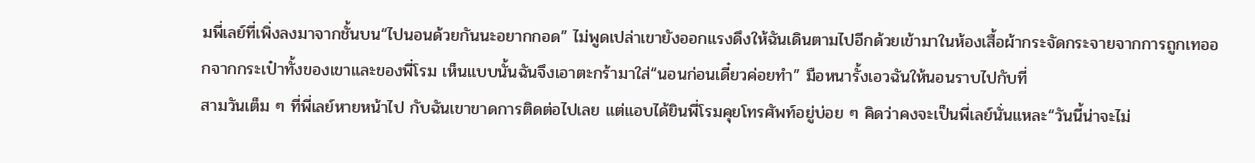มพี่เลย์ที่เพิ่งลงมาจากชั้นบน“ไปนอนด้วยกันนะอยากกอด” ไม่พูดเปล่าเขายังออกแรงดึงให้ฉันเดินตามไปอีกด้วยเข้ามาในห้องเสื้อผ้ากระจัดกระจายจากการถูกเทออกจากกระเป๋าทั้งของเขาและของพี่โรม เห็นแบบนั้นฉันจึงเอาตะกร้ามาใส่“นอนก่อนเดี๋ยวค่อยทำ” มือหนารั้งเอวฉันให้นอนราบไปกับที่
สามวันเต็ม ๆ ที่พี่เลย์หายหน้าไป กับฉันเขาขาดการติดต่อไปเลย แต่แอบได้ยินพี่โรมคุยโทรศัพท์อยู่บ่อย ๆ คิดว่าคงจะเป็นพี่เลย์นั่นแหละ“วันนี้น่าจะไม่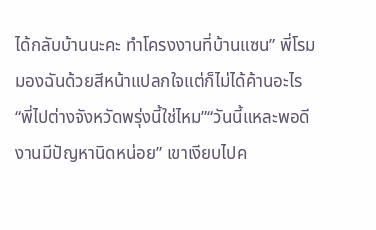ได้กลับบ้านนะคะ ทำโครงงานที่บ้านแซน” พี่โรมมองฉันด้วยสีหน้าแปลกใจแต่ก็ไม่ได้ค้านอะไร “พี่ไปต่างจังหวัดพรุ่งนี้ใช่ไหม”“วันนี้แหละพอดีงานมีปัญหานิดหน่อย” เขาเงียบไปค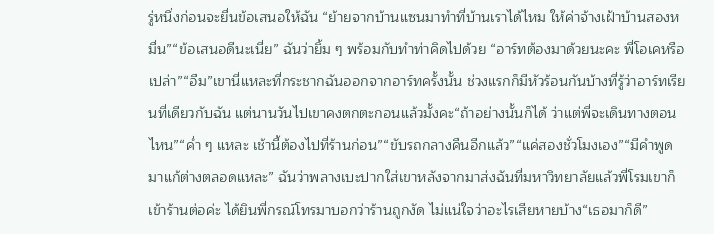รู่หนึ่งก่อนจะยื่นข้อเสนอให้ฉัน “ย้ายจากบ้านแซนมาทำที่บ้านเราได้ไหม ให้ค่าจ้างเฝ้าบ้านสองหมื่น”“ข้อเสนอดีนะเนี่ย” ฉันว่ายิ้ม ๆ พร้อมกับทำท่าคิดไปด้วย “อาร์ทต้องมาด้วยนะคะ พี่โอเคหรือเปล่า”“อืม”เขานี่แหละที่กระชากฉันออกจากอาร์ทครั้งนั้น ช่วงแรกก็มีหัวร้อนกันบ้างที่รู้ว่าอาร์ทเรียนที่เดียวกับฉัน แต่นานวันไปเขาคงตกตะกอนแล้วมั้งคะ“ถ้าอย่างนั้นก็ได้ ว่าแต่พี่จะเดินทางตอนไหน”“ค่ำ ๆ แหละ เช้านี้ต้องไปที่ร้านก่อน”“ขับรถกลางคืนอีกแล้ว”“แค่สองชั่วโมงเอง”“มีคำพูดมาแก้ต่างตลอดแหละ” ฉันว่าพลางเบะปากใส่เขาหลังจากมาส่งฉันที่มหาวิทยาลัยแล้วพี่โรมเขาก็เข้าร้านต่อค่ะ ได้ยินพี่กรณ์โทรมาบอกว่าร้านถูกงัด ไม่แน่ใจว่าอะไรเสียหายบ้าง“เธอมาก็ดี”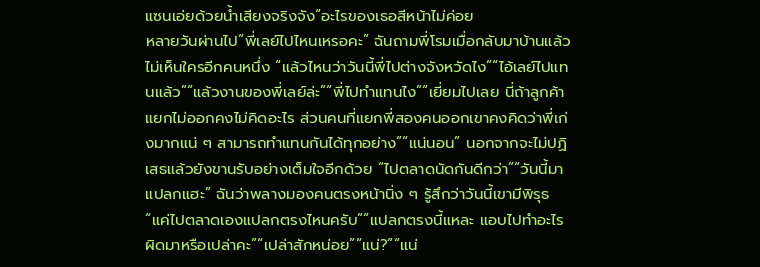แซนเอ่ยด้วยน้ำเสียงจริงจัง“อะไรของเธอสีหน้าไม่ค่อย
หลายวันผ่านไป“พี่เลย์ไปไหนเหรอคะ” ฉันถามพี่โรมเมื่อกลับมาบ้านแล้วไม่เห็นใครอีกคนหนึ่ง “แล้วไหนว่าวันนี้พี่ไปต่างจังหวัดไง”“ไอ้เลย์ไปแทนแล้ว”“แล้วงานของพี่เลย์ล่ะ”“พี่ไปทำแทนไง”“เยี่ยมไปเลย นี่ถ้าลูกค้าแยกไม่ออกคงไม่คิดอะไร ส่วนคนที่แยกพี่สองคนออกเขาคงคิดว่าพี่เก่งมากแน่ ๆ สามารถทำแทนกันได้ทุกอย่าง”“แน่นอน” นอกจากจะไม่ปฏิเสธแล้วยังขานรับอย่างเต็มใจอีกด้วย “ไปตลาดนัดกันดีกว่า”“วันนี้มาแปลกแฮะ” ฉันว่าพลางมองคนตรงหน้านิ่ง ๆ รู้สึกว่าวันนี้เขามีพิรุธ“แค่ไปตลาดเองแปลกตรงไหนครับ”“แปลกตรงนี้แหละ แอบไปทำอะไรผิดมาหรือเปล่าคะ”“เปล่าสักหน่อย”“แน่?”“แน่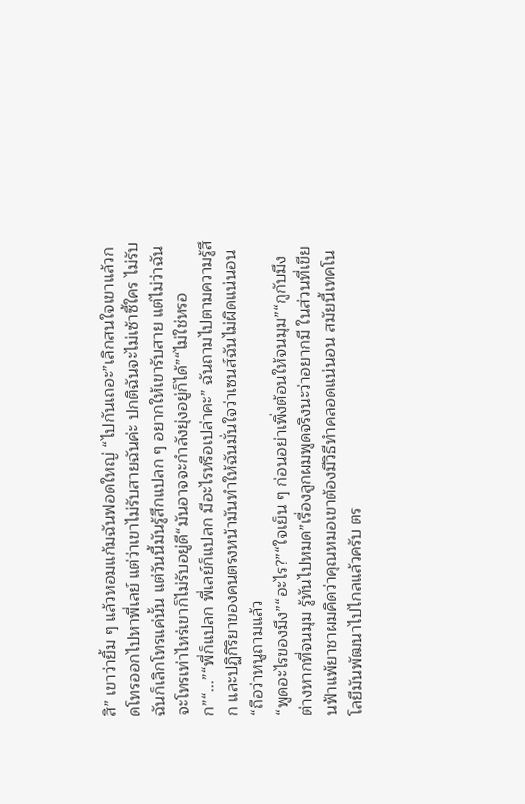สิ” เขาว่ายิ้ม ๆ แล้วหอมแก้มฉันฟอดใหญ่ “ไปกันเถอะ”เลิกสนใจเขาแล้วกดโทรออกไปหาพี่เลย์ แต่ว่าเขาไม่รับสายฉันค่ะ ปกติฉันจะไม่เซ้าซี้ใคร ไม่รับฉันก็เลิกโทรแค่นั้น แต่วันนี้มันรู้สึกแปลก ๆ อยากให้เขารับสาย แต่ไม่ว่าฉันจะโทรเท่าไหร่เขาก็ไม่รับอยู่ดี“มันอาจจะกำลังยุ่งอยู่ก็ได้”“ไม่ใช่หรอก”“...”“พี่ก็แปลก พี่เลย์ก็แปลก มีอะไรหรือเปล่าคะ” ฉันถามไปตามความรู้สึก และปฏิกิริยาของคนตรงหน้ามันทำให้ฉันมั่นใจว่าเซนส์ฉันไม่ผิดแน่นอน “ถือว่าหนูถามแล้ว
“พูดอะไรของมึง”“อะไร?”“ใจเย็น ๆ ก่อนอย่าเพิ่งต้อนให้จนมุม”“กูกับมึงต่างหากที่จนมุม รู้ทันไปหมด”เรื่องลูกผมพูดจริงนะว่าอยากมี ในส่วนที่เขียนฟ้าแพ้ยาชาผมคิดว่าคุณหมอเขาต้องมีวิธีทำคลอดแน่นอน สมัยนี้เทคโนโลยีมันพัฒนาไปไกลแล้วครับ ตร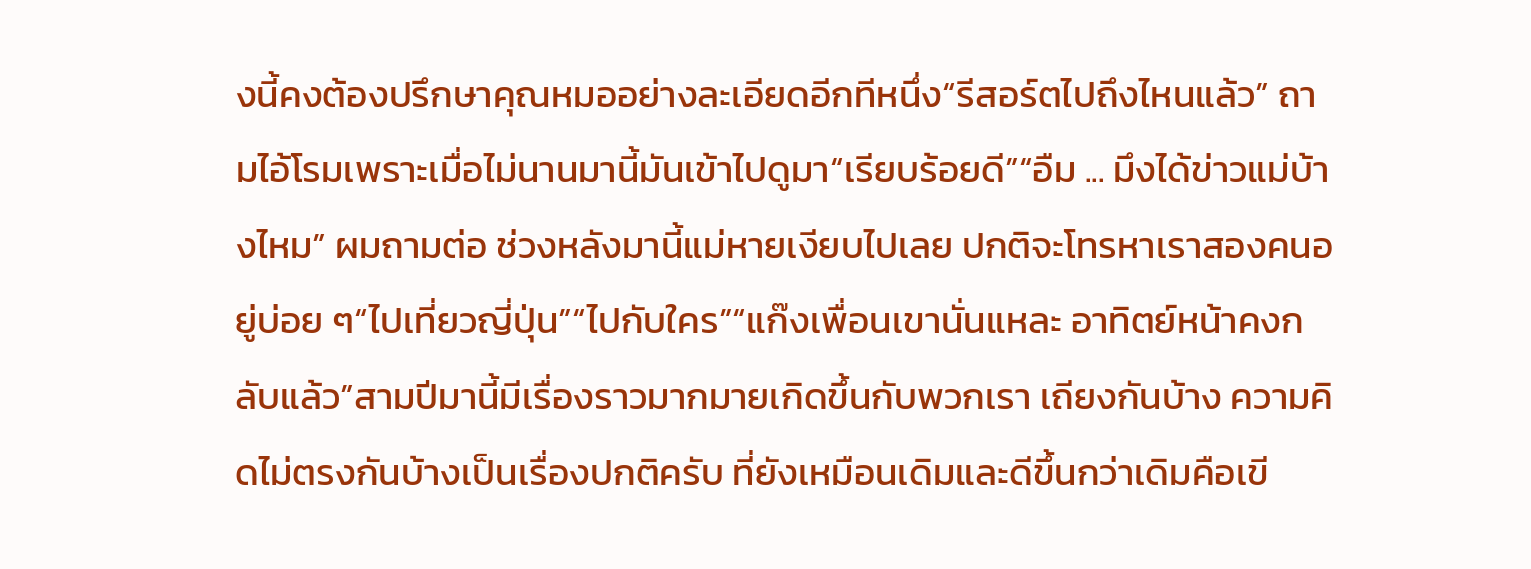งนี้คงต้องปรึกษาคุณหมออย่างละเอียดอีกทีหนึ่ง“รีสอร์ตไปถึงไหนแล้ว” ถามไอ้โรมเพราะเมื่อไม่นานมานี้มันเข้าไปดูมา“เรียบร้อยดี”“อืม ... มึงได้ข่าวแม่บ้างไหม” ผมถามต่อ ช่วงหลังมานี้แม่หายเงียบไปเลย ปกติจะโทรหาเราสองคนอยู่บ่อย ๆ“ไปเที่ยวญี่ปุ่น”“ไปกับใคร”“แก๊งเพื่อนเขานั่นแหละ อาทิตย์หน้าคงกลับแล้ว”สามปีมานี้มีเรื่องราวมากมายเกิดขึ้นกับพวกเรา เถียงกันบ้าง ความคิดไม่ตรงกันบ้างเป็นเรื่องปกติครับ ที่ยังเหมือนเดิมและดีขึ้นกว่าเดิมคือเขี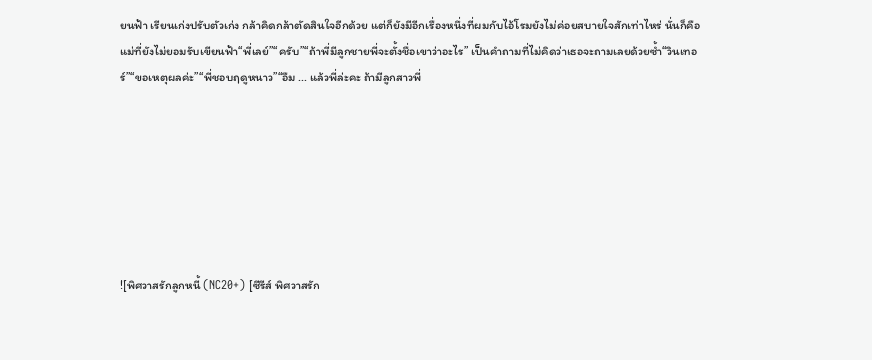ยนฟ้า เรียนเก่งปรับตัวเก่ง กล้าคิดกล้าตัดสินใจอีกด้วย แต่ก็ยังมีอีกเรื่องหนึ่งที่ผมกับไอ้โรมยังไม่ค่อยสบายใจสักเท่าไหร่ นั่นก็คือแม่ที่ยังไม่ยอมรับเขียนฟ้า“พี่เลย์”“ครับ”“ถ้าพี่มีลูกชายพี่จะตั้งชื่อเขาว่าอะไร” เป็นคำถามที่ไม่คิดว่าเธอจะถามเลยด้วยซ้ำ“วินเทอร์”“ขอเหตุผลค่ะ”“พี่ชอบฤดูหนาว”“อืม ... แล้วพี่ล่ะคะ ถ้ามีลูกสาวพี่







![พิศวาสรักลูกหนี้ (NC20+) [ซีรีส์ พิศวาสรัก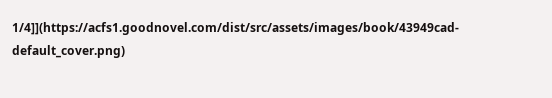1/4]](https://acfs1.goodnovel.com/dist/src/assets/images/book/43949cad-default_cover.png)